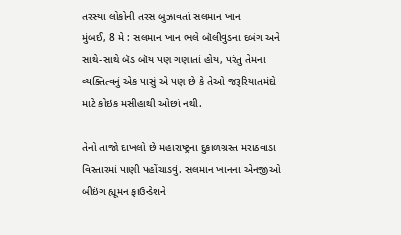તરસ્યા લોકોની તરસ બુઝાવતાં સલમાન ખાન
મુંબઈ, 8 મે : સલમાન ખાન ભલે બૉલીવુડના દબંગ અને સાથે-સાથે બૅડ બૉય પણ ગણાતાં હોય, પરંતુ તેમના વ્યક્તિત્વનું એક પાસું એ પણ છે કે તેઓ જરૂરિયાતમંદો માટે કોઇક મસીહાથી ઓછાં નથી.

તેનો તાજો દાખલો છે મહારાષ્ટ્રના દુકાળગ્રસ્ત મરાઠવાડા વિસ્તારમાં પાણી પહોંચાડવું. સલમાન ખાનના એનજીઓ બીઇંગ હ્યૂમન ફાઉન્ડેશને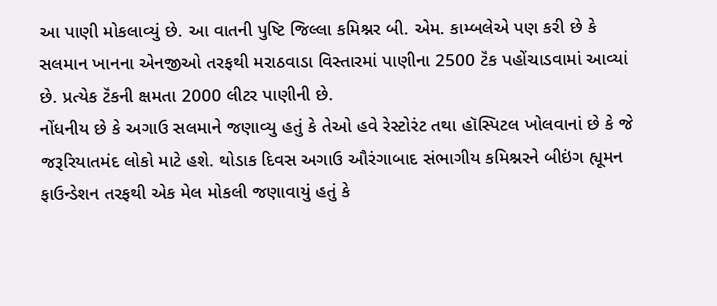આ પાણી મોકલાવ્યું છે. આ વાતની પુષ્ટિ જિલ્લા કમિશ્નર બી. એમ. કામ્બલેએ પણ કરી છે કે સલમાન ખાનના એનજીઓ તરફથી મરાઠવાડા વિસ્તારમાં પાણીના 2500 ટૅંક પહોંચાડવામાં આવ્યાં છે. પ્રત્યેક ટૅંકની ક્ષમતા 2000 લીટર પાણીની છે.
નોંધનીય છે કે અગાઉ સલમાને જણાવ્યુ હતું કે તેઓ હવે રેસ્ટોરંટ તથા હૉસ્પિટલ ખોલવાનાં છે કે જે જરૂરિયાતમંદ લોકો માટે હશે. થોડાક દિવસ અગાઉ ઔરંગાબાદ સંભાગીય કમિશ્નરને બીઇંગ હ્યૂમન ફાઉન્ડેશન તરફથી એક મેલ મોકલી જણાવાયું હતું કે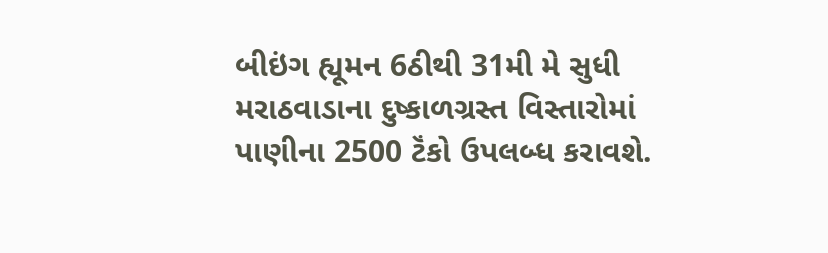બીઇંગ હ્યૂમન 6ઠીથી 31મી મે સુધી મરાઠવાડાના દુષ્કાળગ્રસ્ત વિસ્તારોમાં પાણીના 2500 ટૅંકો ઉપલબ્ધ કરાવશે.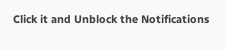Click it and Unblock the Notifications